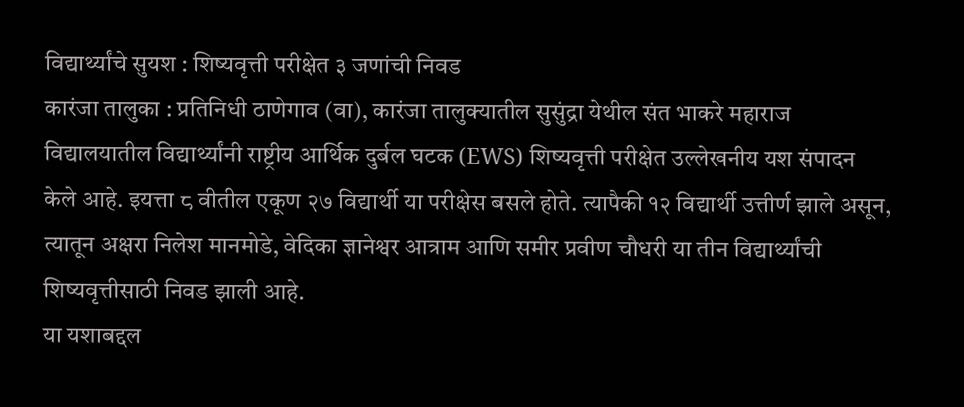विद्यार्थ्यांचे सुयश : शिष्यवृत्ती परीक्षेत ३ जणांची निवड
कारंजा तालुका : प्रतिनिधी ठाणेगाव (वा), कारंजा तालुक्यातील सुसुंद्रा येथील संत भाकरे महाराज विद्यालयातील विद्यार्थ्यांनी राष्ट्रीय आर्थिक दुर्बल घटक (EWS) शिष्यवृत्ती परीक्षेत उल्लेखनीय यश संपादन केले आहे. इयत्ता ८ वीतील एकूण २७ विद्यार्थी या परीक्षेस बसले होते. त्यापैकी १२ विद्यार्थी उत्तीर्ण झाले असून, त्यातून अक्षरा निलेश मानमोडे, वेदिका ज्ञानेश्वर आत्राम आणि समीर प्रवीण चौधरी या तीन विद्यार्थ्यांची शिष्यवृत्तीसाठी निवड झाली आहे.
या यशाबद्दल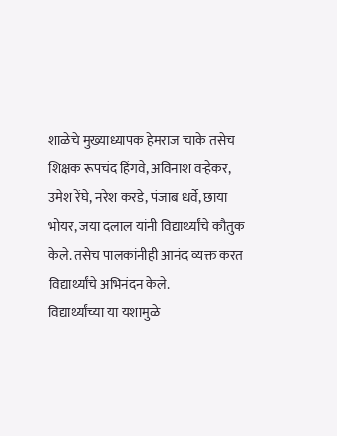शाळेचे मुख्याध्यापक हेमराज चाके तसेच शिक्षक रूपचंद हिंगवे, अविनाश वऱ्हेकर, उमेश रेंघे, नरेश करडे, पंजाब धर्वे, छाया भोयर, जया दलाल यांनी विद्यार्थ्यांचे कौतुक केले. तसेच पालकांनीही आनंद व्यक्त करत विद्यार्थ्यांचे अभिनंदन केले.
विद्यार्थ्यांच्या या यशामुळे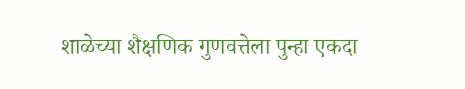शाळेच्या शैक्षणिक गुणवत्तेला पुन्हा एकदा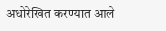अधोरेखित करण्यात आले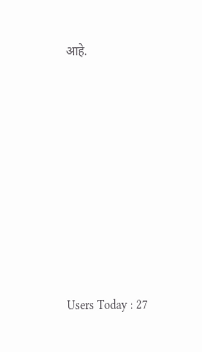आहे.









Users Today : 27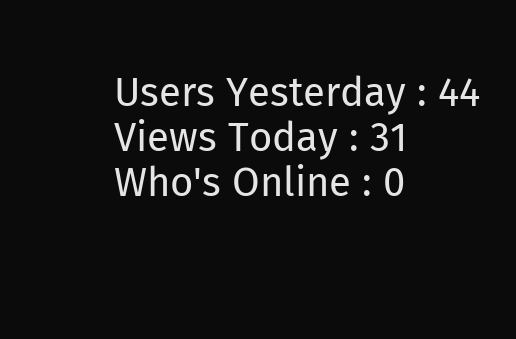Users Yesterday : 44
Views Today : 31
Who's Online : 0